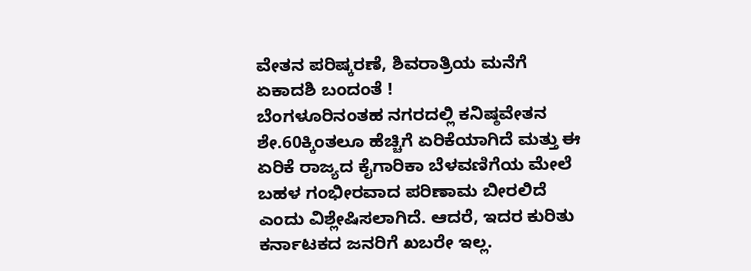ವೇತನ ಪರಿಷ್ಕರಣೆ, ಶಿವರಾತ್ರಿಯ ಮನೆಗೆ ಏಕಾದಶಿ ಬಂದಂತೆ !
ಬೆಂಗಳೂರಿನಂತಹ ನಗರದಲ್ಲಿ ಕನಿಷ್ಠವೇತನ ಶೇ.60ಕ್ಕಿಂತಲೂ ಹೆಚ್ಚಿಗೆ ಏರಿಕೆಯಾಗಿದೆ ಮತ್ತು ಈ ಏರಿಕೆ ರಾಜ್ಯದ ಕೈಗಾರಿಕಾ ಬೆಳವಣಿಗೆಯ ಮೇಲೆ ಬಹಳ ಗಂಭೀರವಾದ ಪರಿಣಾಮ ಬೀರಲಿದೆ ಎಂದು ವಿಶ್ಲೇಷಿಸಲಾಗಿದೆ. ಆದರೆ, ಇದರ ಕುರಿತು ಕರ್ನಾಟಕದ ಜನರಿಗೆ ಖಬರೇ ಇಲ್ಲ.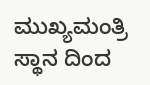ಮುಖ್ಯಮಂತ್ರಿ ಸ್ಥಾನ ದಿಂದ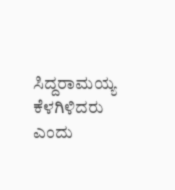ಸಿದ್ದರಾಮಯ್ಯ ಕೆಳಗಿಳಿದರು ಎಂದು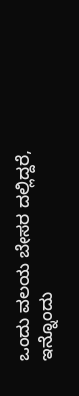ಒಂದು ವಲಯ ಬೇಸರ ದಲ್ಲಿದ್ದರೆ, ಇನ್ನೊಂದು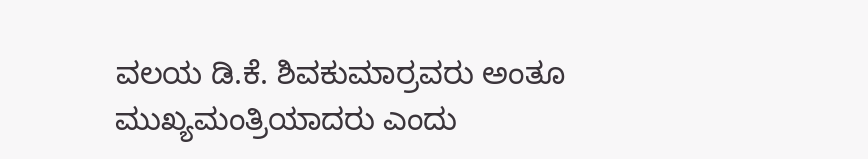ವಲಯ ಡಿ.ಕೆ. ಶಿವಕುಮಾರ್ರವರು ಅಂತೂ ಮುಖ್ಯಮಂತ್ರಿಯಾದರು ಎಂದು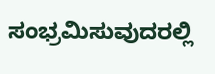ಸಂಭ್ರಮಿಸುವುದರಲ್ಲಿ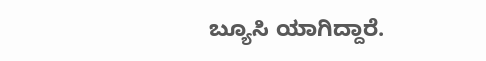ಬ್ಯೂಸಿ ಯಾಗಿದ್ದಾರೆ.